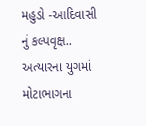મહુડો -આદિવાસી નું કલ્પવૃક્ષ.. અત્યારના યુગમાં મોટાભાગના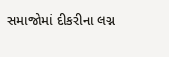સમાજોમાં દીકરીના લગ્ન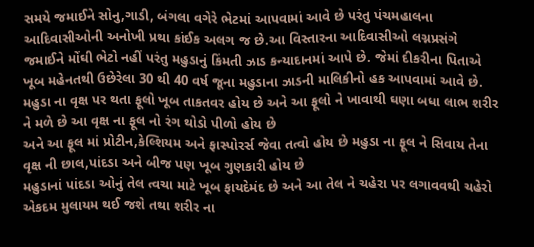સમયે જમાઈને સોનુ,ગાડી, બંગલા વગેરે ભેટમાં આપવામાં આવે છે પરંતુ પંચમહાલના આદિવાસીઓની અનોખી પ્રથા કાંઈક અલગ જ છે.આ વિસ્તારના આદિવાસીઓ લગ્નપ્રસંગે જમાઈને મોંઘી ભેટો નહીં પરંતુ મહુડાનું કિંમતી ઝાડ કન્યાદાનમાં આપે છે. જેમાં દીકરીના પિતાએ ખૂબ મહેનતથી ઉછેરેલા 30 થી 40 વર્ષ જૂના મહુડાના ઝાડની માલિકીનો હક આપવામાં આવે છે.
મહુડા ના વૃક્ષ પર થતા ફૂલો ખૂબ તાકતવર હોય છે અને આ ફૂલો ને ખાવાથી ઘણા બધા લાભ શરીર ને મળે છે આ વૃક્ષ ના ફૂલ નો રંગ થોડો પીળો હોય છે
અને આ ફૂલ માં પ્રોટીન,કેલ્શિયમ અને ફાસ્પોરર્સ જેવા તત્વો હોય છે મહુડા ના ફૂલ ને સિવાય તેના વૃક્ષ ની છાલ,પાંદડા અને બીજ પણ ખૂબ ગુણકારી હોય છે
મહુડાનાં પાંદડા ઓનું તેલ ત્વચા માટે ખૂબ ફાયદેમંદ છે અને આ તેલ ને ચહેરા પર લગાવવથી ચહેરો એકદમ મુલાયમ થઈ જશે તથા શરીર ના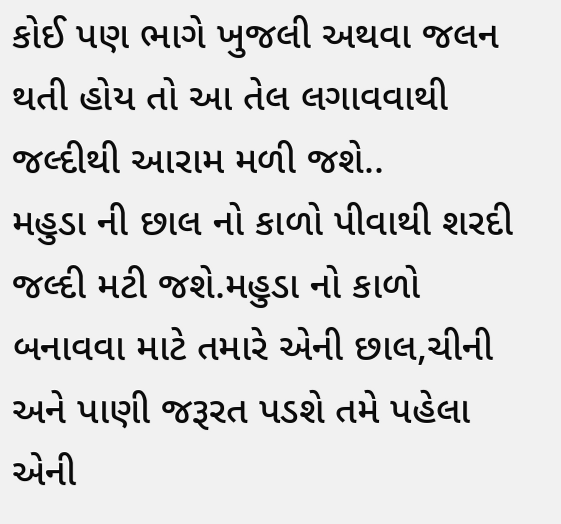કોઈ પણ ભાગે ખુજલી અથવા જલન થતી હોય તો આ તેલ લગાવવાથી જલ્દીથી આરામ મળી જશે..
મહુડા ની છાલ નો કાળો પીવાથી શરદી જલ્દી મટી જશે.મહુડા નો કાળો બનાવવા માટે તમારે એની છાલ,ચીની અને પાણી જરૂરત પડશે તમે પહેલા એની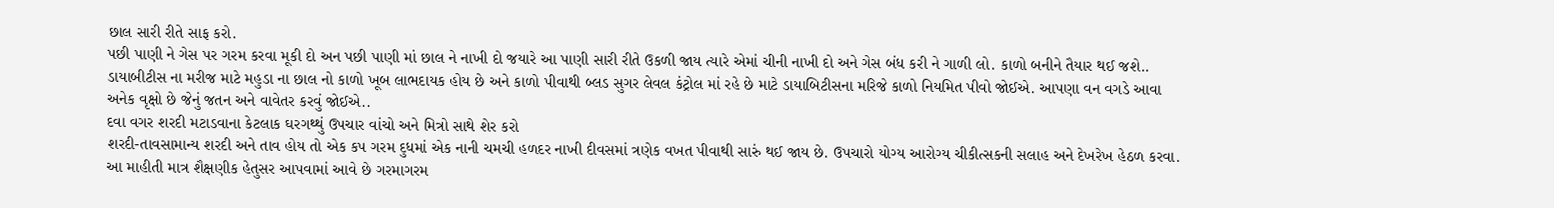છાલ સારી રીતે સાફ કરો.
પછી પાણી ને ગેસ પર ગરમ કરવા મૂકી દો અન પછી પાણી માં છાલ ને નાખી દો જયારે આ પાણી સારી રીતે ઉકળી જાય ત્યારે એમાં ચીની નાખી દો અને ગેસ બંધ કરી ને ગાળી લો. કાળો બનીને તૈયાર થઈ જશે..
ડાયાબીટીસ ના મરીજ માટે મહુડા ના છાલ નો કાળો ખૂબ લાભદાયક હોય છે અને કાળો પીવાથી બ્લડ સુગર લેવલ કંટ્રોલ માં રહે છે માટે ડાયાબિટીસના મરિજે કાળો નિયમિત પીવો જોઈએ. આપણા વન વગડે આવા અનેક વૃક્ષો છે જેનું જતન અને વાવેતર કરવું જોઈએ..
દવા વગર શરદી મટાડવાના કેટલાક ઘરગથ્થું ઉપચાર વાંચો અને મિત્રો સાથે શેર કરો
શરદી-તાવસામાન્ય શરદી અને તાવ હોય તો એક કપ ગરમ દુધમાં એક નાની ચમચી હળદર નાખી દીવસમાં ત્રણેક વખત પીવાથી સારું થઈ જાય છે. ઉપચારો યોગ્ય આરોગ્ય ચીકીત્સકની સલાહ અને દેખરેખ હેઠળ કરવા. આ માહીતી માત્ર શૈક્ષણીક હેતુસર આપવામાં આવે છે ગરમાગરમ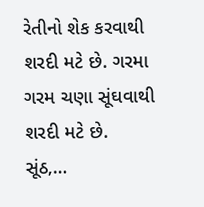રેતીનો શેક કરવાથી શરદી મટે છે. ગરમા ગરમ ચણા સૂંઘવાથી શરદી મટે છે. સૂંઠ,…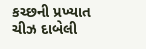કચ્છની પ્રખ્યાત ચીઝ દાબેલી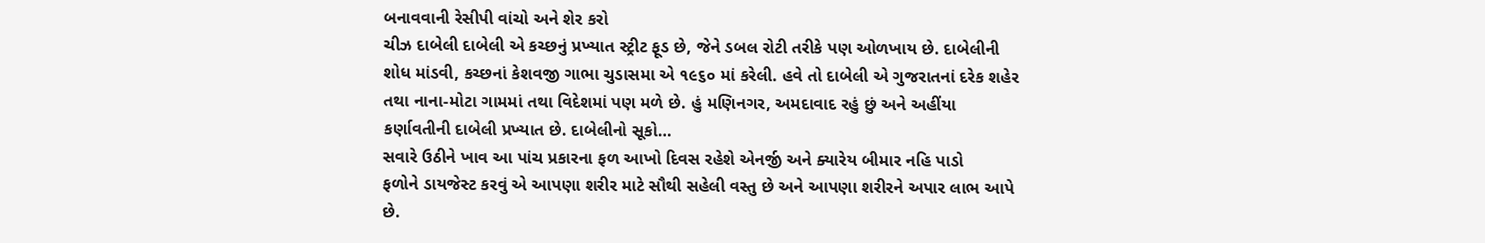બનાવવાની રેસીપી વાંચો અને શેર કરો
ચીઝ દાબેલી દાબેલી એ કચ્છનું પ્રખ્યાત સ્ટ્રીટ ફૂડ છે, જેને ડબલ રોટી તરીકે પણ ઓળખાય છે. દાબેલીની શોધ માંડવી, કચ્છનાં કેશવજી ગાભા ચુડાસમા એ ૧૯૬૦ માં કરેલી. હવે તો દાબેલી એ ગુજરાતનાં દરેક શહેર તથા નાના-મોટા ગામમાં તથા વિદેશમાં પણ મળે છે. હું મણિનગર, અમદાવાદ રહું છું અને અહીંયા કર્ણાવતીની દાબેલી પ્રખ્યાત છે. દાબેલીનો સૂકો…
સવારે ઉઠીને ખાવ આ પાંચ પ્રકારના ફળ આખો દિવસ રહેશે એનર્જી અને ક્યારેય બીમાર નહિ પાડો
ફળોને ડાયજેસ્ટ કરવું એ આપણા શરીર માટે સૌથી સહેલી વસ્તુ છે અને આપણા શરીરને અપાર લાભ આપે છે.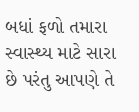બધાં ફળો તમારા સ્વાસ્થ્ય માટે સારા છે પરંતુ આપણે તે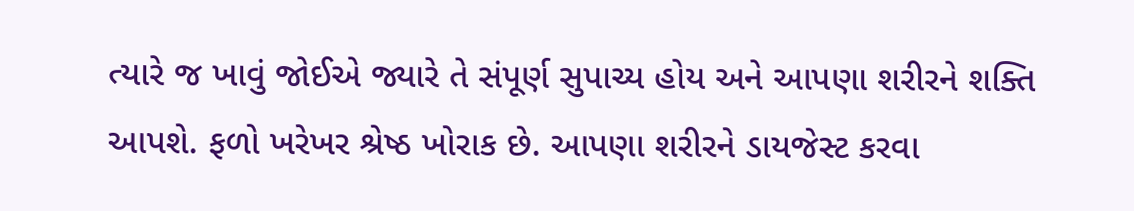ત્યારે જ ખાવું જોઈએ જ્યારે તે સંપૂર્ણ સુપાચ્ય હોય અને આપણા શરીરને શક્તિ આપશે. ફળો ખરેખર શ્રેષ્ઠ ખોરાક છે. આપણા શરીરને ડાયજેસ્ટ કરવા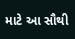માટે આ સૌથી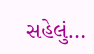સહેલું…